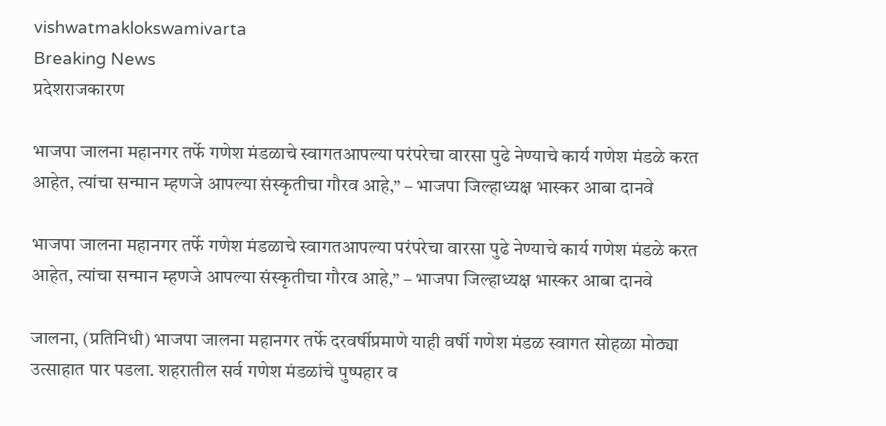vishwatmaklokswamivarta
Breaking News
प्रदेशराजकारण

भाजपा जालना महानगर तर्फे गणेश मंडळाचे स्वागतआपल्या परंपरेचा वारसा पुढे नेण्याचे कार्य गणेश मंडळे करत आहेत, त्यांचा सन्मान म्हणजे आपल्या संस्कृतीचा गौरव आहे,” – भाजपा जिल्हाध्यक्ष भास्कर आबा दानवे

भाजपा जालना महानगर तर्फे गणेश मंडळाचे स्वागतआपल्या परंपरेचा वारसा पुढे नेण्याचे कार्य गणेश मंडळे करत आहेत, त्यांचा सन्मान म्हणजे आपल्या संस्कृतीचा गौरव आहे,” – भाजपा जिल्हाध्यक्ष भास्कर आबा दानवे

जालना, (प्रतिनिधी) भाजपा जालना महानगर तर्फे दरवर्षीप्रमाणे याही वर्षी गणेश मंडळ स्वागत सोहळा मोठ्या उत्साहात पार पडला. शहरातील सर्व गणेश मंडळांचे पुष्पहार व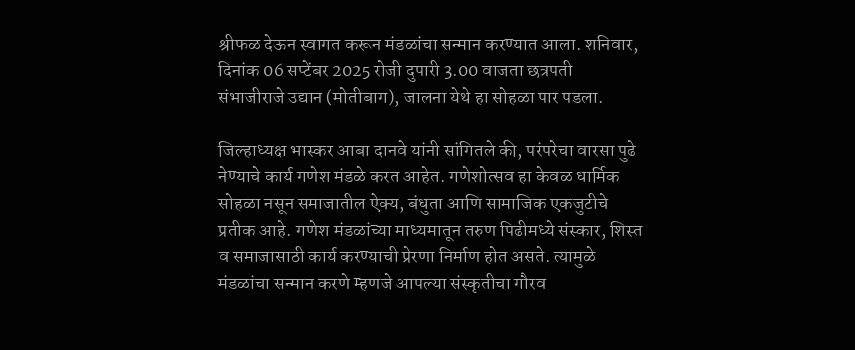श्रीफळ देऊन स्वागत करून मंडळांचा सन्मान करण्यात आला. शनिवार, दिनांक 06 सप्टेंबर 2025 रोजी दुपारी 3.00 वाजता छत्रपती संभाजीराजे उद्यान (मोतीबाग), जालना येथे हा सोहळा पार पडला.

जिल्हाध्यक्ष भास्कर आबा दानवे यांनी सांगितले की, परंपरेचा वारसा पुढे नेण्याचे कार्य गणेश मंडळे करत आहेत. गणेशोत्सव हा केवळ धार्मिक सोहळा नसून समाजातील ऐक्य, बंधुता आणि सामाजिक एकजुटीचे प्रतीक आहे. गणेश मंडळांच्या माध्यमातून तरुण पिढीमध्ये संस्कार, शिस्त व समाजासाठी कार्य करण्याची प्रेरणा निर्माण होत असते. त्यामुळे मंडळांचा सन्मान करणे म्हणजे आपल्या संस्कृतीचा गौरव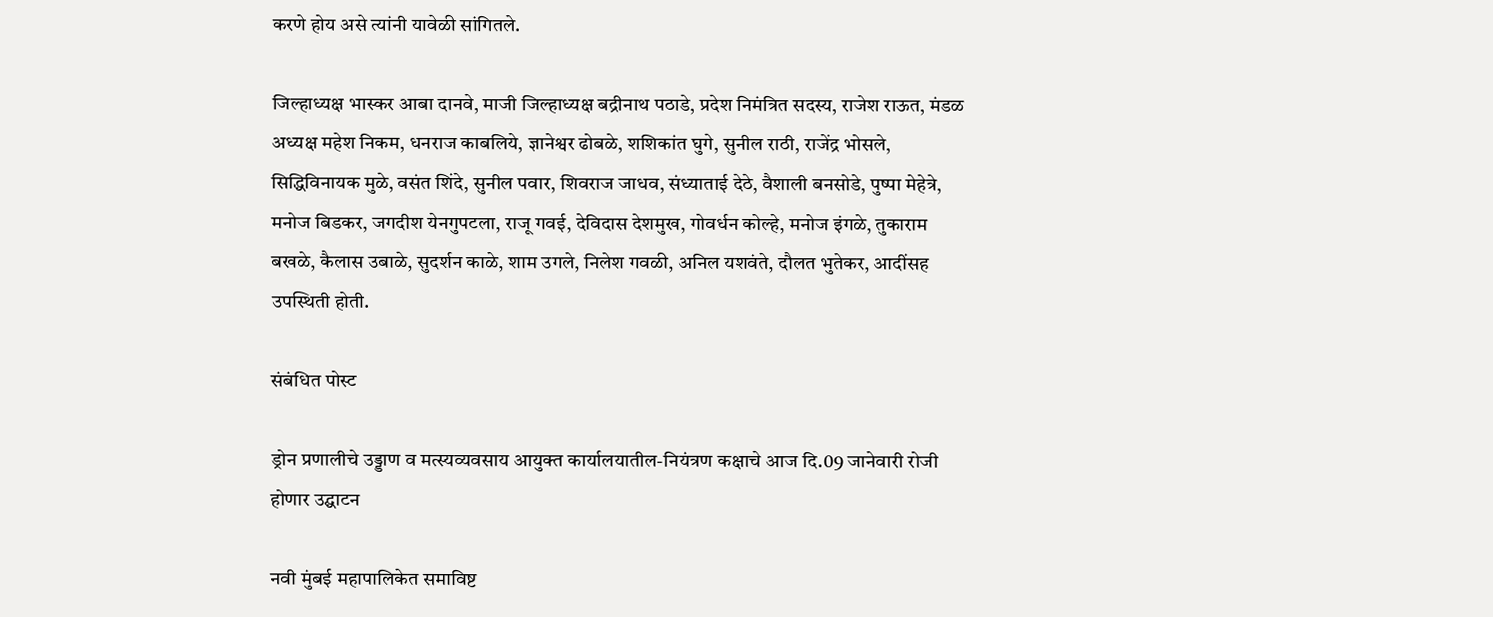करणे होय असे त्यांनी यावेळी सांगितले.

जिल्हाध्यक्ष भास्कर आबा दानवे, माजी जिल्हाध्यक्ष बद्रीनाथ पठाडे, प्रदेश निमंत्रित सदस्य, राजेश राऊत, मंडळ अध्यक्ष महेश निकम, धनराज काबलिये, ज्ञानेश्वर ढोबळे, शशिकांत घुगे, सुनील राठी, राजेंद्र भोसले, सिद्धिविनायक मुळे, वसंत शिंदे, सुनील पवार, शिवराज जाधव, संध्याताई देठे, वैशाली बनसोडे, पुष्पा मेहेत्रे, मनोज बिडकर, जगदीश येनगुपटला, राजू गवई, देविदास देशमुख, गोवर्धन कोल्हे, मनोज इंगळे, तुकाराम बखळे, कैलास उबाळे, सुदर्शन काळे, शाम उगले, निलेश गवळी, अनिल यशवंते, दौलत भुतेकर, आदींसह उपस्थिती होती.

संबंधित पोस्ट

ड्रोन प्रणालीचे उड्डाण व मत्स्यव्यवसाय आयुक्त कार्यालयातील-नियंत्रण कक्षाचे आज दि.09 जानेवारी रोजी होणार उद्घाटन

नवी मुंबई महापालिकेत समाविष्ट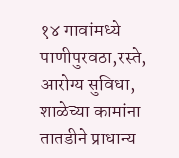१४ गावांमध्ये पाणीपुरवठा,रस्ते, आरोग्य सुविधा, शाळेच्या कामांना तातडीने प्राधान्य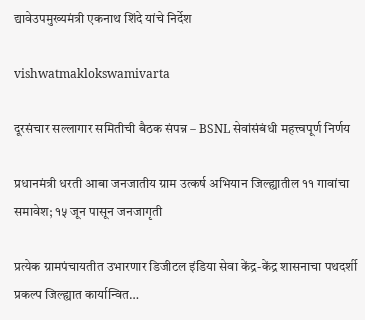द्यावेउपमुख्यमंत्री एकनाथ शिंदे यांचे निर्देश

vishwatmaklokswamivarta

दूरसंचार सल्लागार समितीची बैठक संपन्न – BSNL सेवांसंबंधी महत्त्वपूर्ण निर्णय

प्रधानमंत्री धरती आबा जनजातीय ग्राम उत्कर्ष अभियान जिल्ह्यातील ११ गावांचा समावेश; १५ जून पासून जनजागृती

प्रत्येक ग्रामपंचायतीत उभारणार डिजीटल इंडिया सेवा केंद्र-केंद्र शासनाचा पथदर्शी प्रकल्प जिल्ह्यात कार्यान्वित…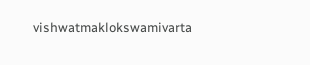vishwatmaklokswamivarta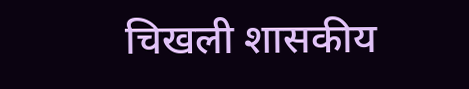चिखली शासकीय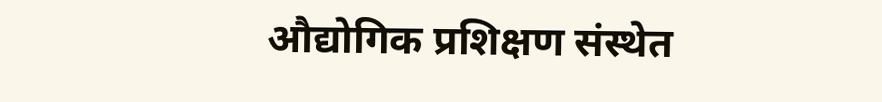औद्योगिक प्रशिक्षण संस्थेत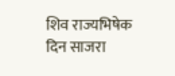शिव राज्यभिषेक दिन साजरा